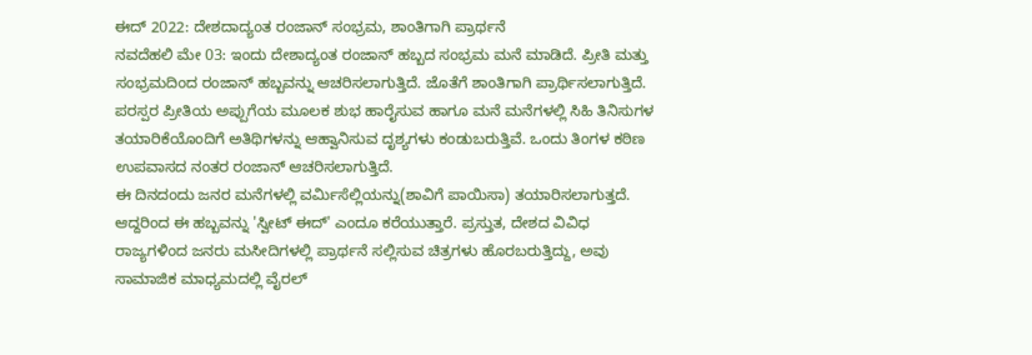ಈದ್ 2022: ದೇಶದಾದ್ಯಂತ ರಂಜಾನ್ ಸಂಭ್ರಮ, ಶಾಂತಿಗಾಗಿ ಪ್ರಾರ್ಥನೆ
ನವದೆಹಲಿ ಮೇ 03: ಇಂದು ದೇಶಾದ್ಯಂತ ರಂಜಾನ್ ಹಬ್ಬದ ಸಂಭ್ರಮ ಮನೆ ಮಾಡಿದೆ. ಪ್ರೀತಿ ಮತ್ತು ಸಂಭ್ರಮದಿಂದ ರಂಜಾನ್ ಹಬ್ಬವನ್ನು ಆಚರಿಸಲಾಗುತ್ತಿದೆ. ಜೊತೆಗೆ ಶಾಂತಿಗಾಗಿ ಪ್ರಾರ್ಥಿಸಲಾಗುತ್ತಿದೆ. ಪರಸ್ಪರ ಪ್ರೀತಿಯ ಅಪ್ಪುಗೆಯ ಮೂಲಕ ಶುಭ ಹಾರೈಸುವ ಹಾಗೂ ಮನೆ ಮನೆಗಳಲ್ಲಿ ಸಿಹಿ ತಿನಿಸುಗಳ ತಯಾರಿಕೆಯೊಂದಿಗೆ ಅತಿಥಿಗಳನ್ನು ಆಹ್ವಾನಿಸುವ ದೃಶ್ಯಗಳು ಕಂಡುಬರುತ್ತಿವೆ. ಒಂದು ತಿಂಗಳ ಕಠಿಣ ಉಪವಾಸದ ನಂತರ ರಂಜಾನ್ ಆಚರಿಸಲಾಗುತ್ತಿದೆ.
ಈ ದಿನದಂದು ಜನರ ಮನೆಗಳಲ್ಲಿ ವರ್ಮಿಸೆಲ್ಲಿಯನ್ನು(ಶಾವಿಗೆ ಪಾಯಿಸಾ) ತಯಾರಿಸಲಾಗುತ್ತದೆ. ಆದ್ದರಿಂದ ಈ ಹಬ್ಬವನ್ನು 'ಸ್ವೀಟ್ ಈದ್' ಎಂದೂ ಕರೆಯುತ್ತಾರೆ. ಪ್ರಸ್ತುತ, ದೇಶದ ವಿವಿಧ ರಾಜ್ಯಗಳಿಂದ ಜನರು ಮಸೀದಿಗಳಲ್ಲಿ ಪ್ರಾರ್ಥನೆ ಸಲ್ಲಿಸುವ ಚಿತ್ರಗಳು ಹೊರಬರುತ್ತಿದ್ದು, ಅವು ಸಾಮಾಜಿಕ ಮಾಧ್ಯಮದಲ್ಲಿ ವೈರಲ್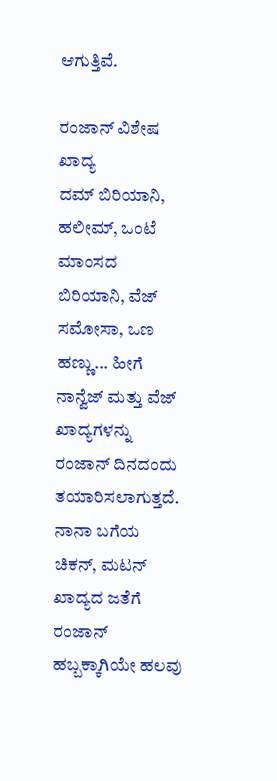ಆಗುತ್ತಿವೆ.

ರಂಜಾನ್ ವಿಶೇಷ ಖಾದ್ಯ
ದಮ್ ಬಿರಿಯಾನಿ, ಹಲೀಮ್, ಒಂಟೆ ಮಾಂಸದ ಬಿರಿಯಾನಿ, ವೆಜ್ ಸಮೋಸಾ, ಒಣ ಹಣ್ಣು... ಹೀಗೆ ನಾನ್ವೆಜ್ ಮತ್ತು ವೆಜ್ ಖಾದ್ಯಗಳನ್ನು ರಂಜಾನ್ ದಿನದಂದು ತಯಾರಿಸಲಾಗುತ್ತದೆ. ನಾನಾ ಬಗೆಯ ಚಿಕನ್, ಮಟನ್ ಖಾದ್ಯದ ಜತೆಗೆ ರಂಜಾನ್ ಹಬ್ಬಕ್ಕಾಗಿಯೇ ಹಲವು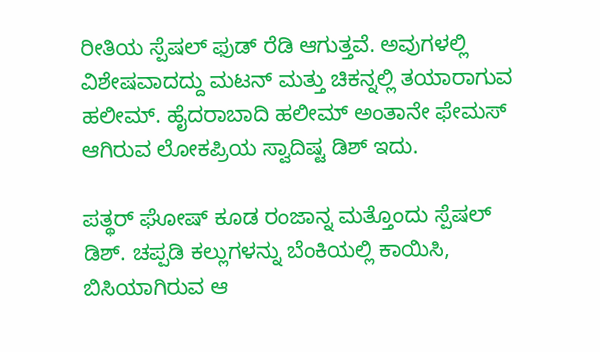ರೀತಿಯ ಸ್ಪೆಷಲ್ ಫುಡ್ ರೆಡಿ ಆಗುತ್ತವೆ. ಅವುಗಳಲ್ಲಿ ವಿಶೇಷವಾದದ್ದು ಮಟನ್ ಮತ್ತು ಚಿಕನ್ನಲ್ಲಿ ತಯಾರಾಗುವ ಹಲೀಮ್. ಹೈದರಾಬಾದಿ ಹಲೀಮ್ ಅಂತಾನೇ ಫೇಮಸ್ ಆಗಿರುವ ಲೋಕಪ್ರಿಯ ಸ್ವಾದಿಷ್ಟ ಡಿಶ್ ಇದು.

ಪತ್ಥರ್ ಘೋಷ್ ಕೂಡ ರಂಜಾನ್ನ ಮತ್ತೊಂದು ಸ್ಪೆಷಲ್ ಡಿಶ್. ಚಪ್ಪಡಿ ಕಲ್ಲುಗಳನ್ನು ಬೆಂಕಿಯಲ್ಲಿ ಕಾಯಿಸಿ, ಬಿಸಿಯಾಗಿರುವ ಆ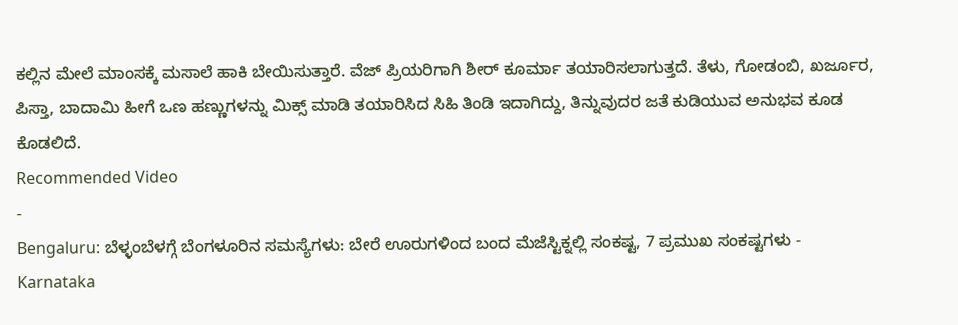ಕಲ್ಲಿನ ಮೇಲೆ ಮಾಂಸಕ್ಕೆ ಮಸಾಲೆ ಹಾಕಿ ಬೇಯಿಸುತ್ತಾರೆ. ವೆಜ್ ಪ್ರಿಯರಿಗಾಗಿ ಶೀರ್ ಕೂರ್ಮಾ ತಯಾರಿಸಲಾಗುತ್ತದೆ. ತೆಳು, ಗೋಡಂಬಿ, ಖರ್ಜೂರ, ಪಿಸ್ತಾ, ಬಾದಾಮಿ ಹೀಗೆ ಒಣ ಹಣ್ಣುಗಳನ್ನು ಮಿಕ್ಸ್ ಮಾಡಿ ತಯಾರಿಸಿದ ಸಿಹಿ ತಿಂಡಿ ಇದಾಗಿದ್ದು, ತಿನ್ನುವುದರ ಜತೆ ಕುಡಿಯುವ ಅನುಭವ ಕೂಡ ಕೊಡಲಿದೆ.
Recommended Video
-
Bengaluru: ಬೆಳ್ಳಂಬೆಳಗ್ಗೆ ಬೆಂಗಳೂರಿನ ಸಮಸ್ಯೆಗಳು: ಬೇರೆ ಊರುಗಳಿಂದ ಬಂದ ಮೆಜೆಸ್ಟಿಕ್ನಲ್ಲಿ ಸಂಕಷ್ಟ, 7 ಪ್ರಮುಖ ಸಂಕಷ್ಟಗಳು -
Karnataka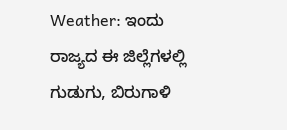Weather: ಇಂದು ರಾಜ್ಯದ ಈ ಜಿಲ್ಲೆಗಳಲ್ಲಿ ಗುಡುಗು, ಬಿರುಗಾಳಿ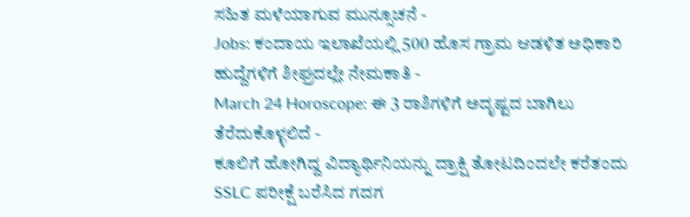ಸಹಿತ ಮಳೆಯಾಗುವ ಮುನ್ಸೂಚನೆ -
Jobs: ಕಂದಾಯ ಇಲಾಖೆಯಲ್ಲಿ 500 ಹೊಸ ಗ್ರಾಮ ಆಡಳಿತ ಅಧಿಕಾರಿ ಹುದ್ದೆಗಳಿಗೆ ಶೀಘ್ರದಲ್ಲೇ ನೇಮಕಾತಿ -
March 24 Horoscope: ಈ 3 ರಾಶಿಗಳಿಗೆ ಅದೃಷ್ಟದ ಬಾಗಿಲು ತೆರೆದುಕೊಳ್ಳಲಿದೆ -
ಕೂಲಿಗೆ ಹೋಗಿದ್ದ ವಿದ್ಯಾರ್ಥಿನಿಯನ್ನು ದ್ರಾಕ್ಷಿ ತೋಟದಿಂದಲೇ ಕರೆತಂದು SSLC ಪರೀಕ್ಷೆ ಬರೆಸಿದ ಗದಗ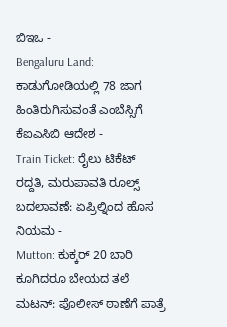ಬಿಇಒ -
Bengaluru Land: ಕಾಡುಗೋಡಿಯಲ್ಲಿ 78 ಜಾಗ ಹಿಂತಿರುಗಿಸುವಂತೆ ಎಂಬೆಸ್ಸಿಗೆ ಕೆಐಎಸಿಬಿ ಆದೇಶ -
Train Ticket: ರೈಲು ಟಿಕೆಟ್ ರದ್ದತಿ, ಮರುಪಾವತಿ ರೂಲ್ಸ್ ಬದಲಾವಣೆ: ಏಪ್ರಿಲ್ನಿಂದ ಹೊಸ ನಿಯಮ -
Mutton: ಕುಕ್ಕರ್ 20 ಬಾರಿ ಕೂಗಿದರೂ ಬೇಯದ ತಲೆ ಮಟನ್: ಪೊಲೀಸ್ ಠಾಣೆಗೆ ಪಾತ್ರೆ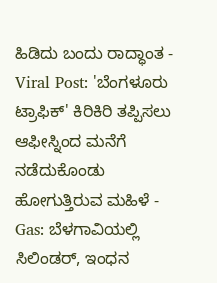ಹಿಡಿದು ಬಂದು ರಾದ್ಧಾಂತ -
Viral Post: 'ಬೆಂಗಳೂರು ಟ್ರಾಫಿಕ್' ಕಿರಿಕಿರಿ ತಪ್ಪಿಸಲು ಆಫೀಸ್ನಿಂದ ಮನೆಗೆ ನಡೆದುಕೊಂಡು ಹೋಗುತ್ತಿರುವ ಮಹಿಳೆ -
Gas: ಬೆಳಗಾವಿಯಲ್ಲಿ ಸಿಲಿಂಡರ್, ಇಂಧನ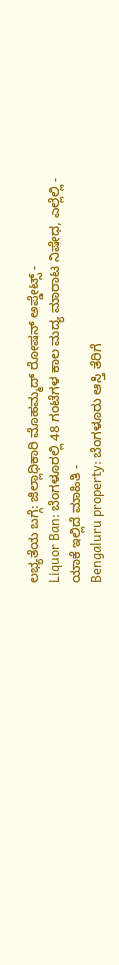ಲಭ್ಯತೆಯ ಬಗ್ಗೆ: ಜಿಲ್ಲಾಧಿಕಾರಿ ಮೊಹಮ್ಮದ್ ರೋಷನ್ ಅಪ್ಡೇಟ್ಸ್ -
Liquor Ban: ಬೆಂಗಳೂರಲ್ಲಿ 48 ಗಂಟೆಗಳ ಕಾಲ ಮದ್ಯ ಮಾರಾಟ ನಿಷೇಧ, ಎಲ್ಲೆಲ್ಲಿ - ಯಾಕೆ ಇಲ್ಲಿದೆ ಮಾಹಿತಿ -
Bengaluru property: ಬೆಂಗಳೂರು ಆಸ್ತಿ ತೆರಿಗೆ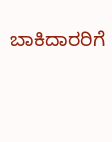ಬಾಕಿದಾರರಿಗೆ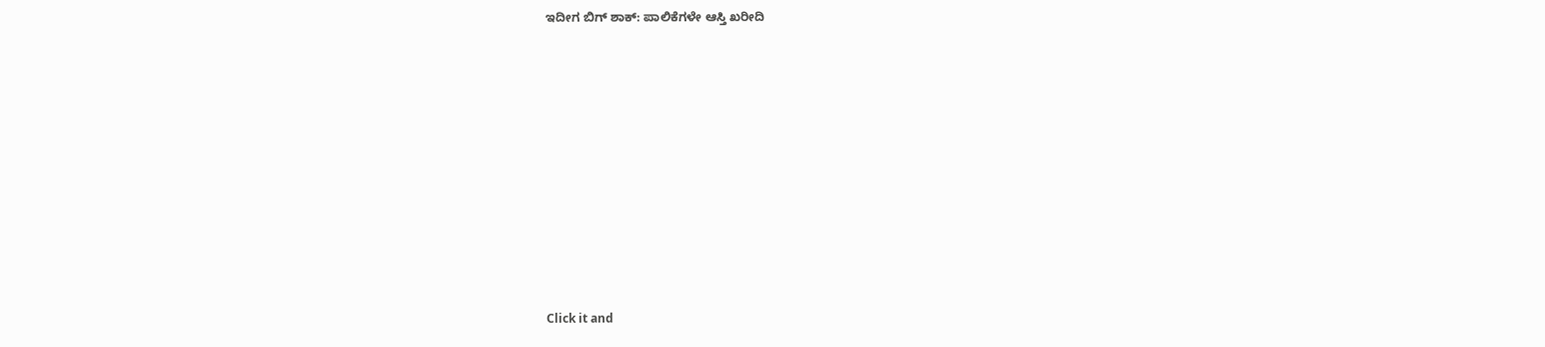ಇದೀಗ ಬಿಗ್ ಶಾಕ್: ಪಾಲಿಕೆಗಳೇ ಆಸ್ತಿ ಖರೀದಿ












Click it and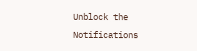Unblock the Notifications